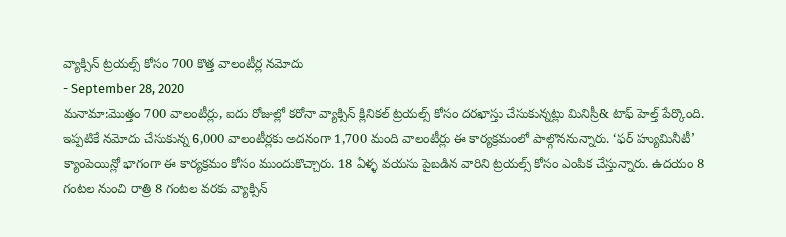వ్యాక్సిన్ ట్రయల్స్ కోసం 700 కొత్త వాలంటీర్ల నమోదు
- September 28, 2020
మనామా:మొత్తం 700 వాలంటీర్లు, ఐదు రోజుల్లో కరోనా వ్యాక్సిన్ క్లినికల్ ట్రయల్స్ కోసం దరఖాస్తు చేసుకున్నట్లు మినిస్రీ& టాఫ్ హెల్త్ పేర్కొంది. ఇప్పటికే నమోదు చేసుకున్న 6,000 వాలంటీర్లకు అదనంగా 1,700 మంది వాలంటీర్లు ఈ కార్యక్రమంలో పాల్గొననున్నారు. ‘ఫర్ హ్యుమినీటీ’ క్యాంపెయిన్లో భాగంగా ఈ కార్యక్రమం కోసం ముందుకొచ్చారు. 18 ఏళ్ళ వయసు పైబడిన వారిని ట్రయల్స్ కోసం ఎంపిక చేస్తున్నారు. ఉదయం 8 గంటల నుంచి రాత్రి 8 గంటల వరకు వ్యాక్సిన్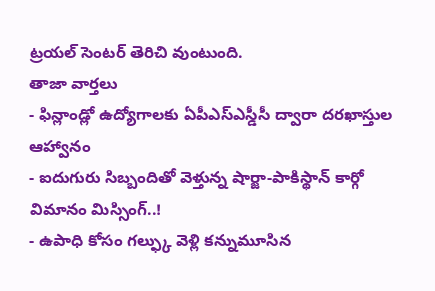ట్రయల్ సెంటర్ తెరిచి వుంటుంది.
తాజా వార్తలు
- ఫిన్లాండ్లో ఉద్యోగాలకు ఏపీఎస్ఎస్డీసీ ద్వారా దరఖాస్తుల ఆహ్వానం
- ఐదుగురు సిబ్బందితో వెళ్తున్న షార్జా-పాకిస్థాన్ కార్గో విమానం మిస్సింగ్..!
- ఉపాధి కోసం గల్ఫ్కు వెళ్లి కన్నుమూసిన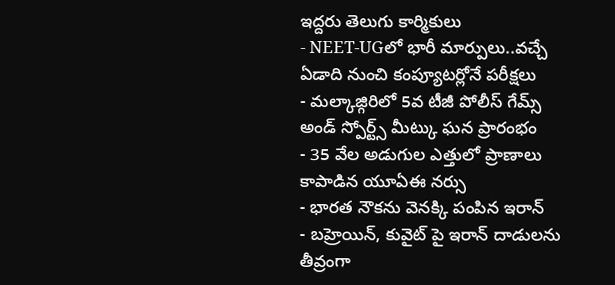ఇద్దరు తెలుగు కార్మికులు
- NEET-UGలో భారీ మార్పులు..వచ్చే ఏడాది నుంచి కంప్యూటర్లోనే పరీక్షలు
- మల్కాజ్గిరిలో 5వ టీజీ పోలీస్ గేమ్స్ అండ్ స్పోర్ట్స్ మీట్కు ఘన ప్రారంభం
- 35 వేల అడుగుల ఎత్తులో ప్రాణాలు కాపాడిన యూఏఈ నర్సు
- భారత నౌకను వెనక్కి పంపిన ఇరాన్
- బహ్రెయిన్, కువైట్ పై ఇరాన్ దాడులను తీవ్రంగా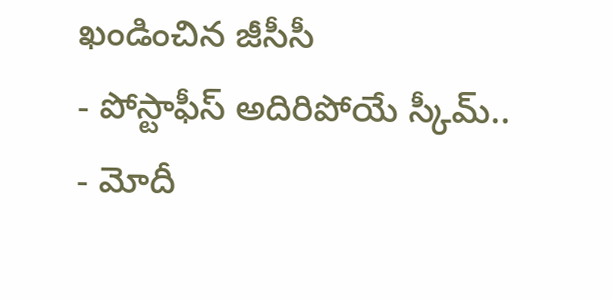ఖండించిన జీసీసీ
- పోస్టాఫీస్ అదిరిపోయే స్కీమ్..
- మోదీ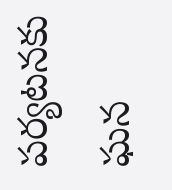పర్యటనకు ఘన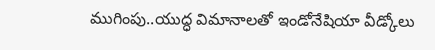ముగింపు..యుద్ధ విమానాలతో ఇండోనేషియా వీడ్కోలు